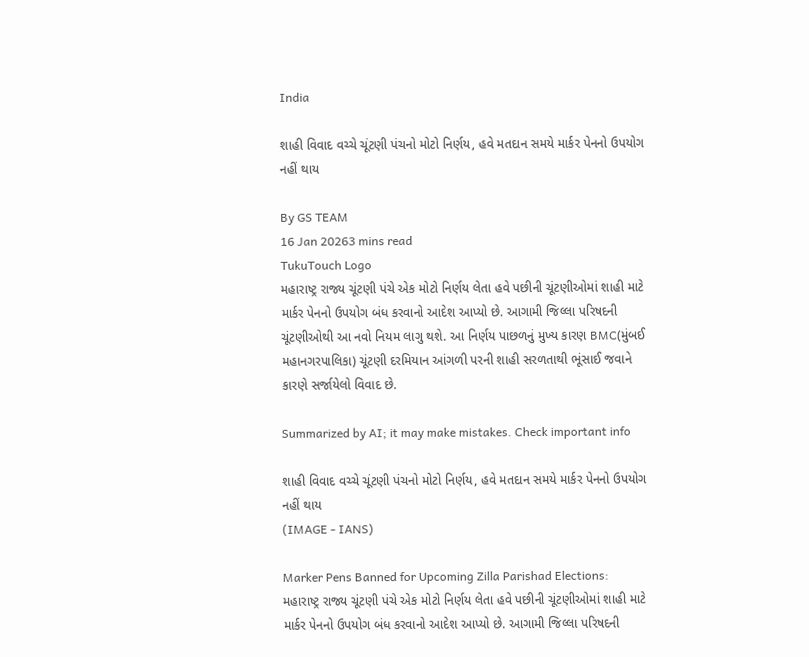India

શાહી વિવાદ વચ્ચે ચૂંટણી પંચનો મોટો નિર્ણય, હવે મતદાન સમયે માર્કર પેનનો ઉપયોગ નહીં થાય

By GS TEAM
16 Jan 20263 mins read
TukuTouch Logo
મહારાષ્ટ્ર રાજ્ય ચૂંટણી પંચે એક મોટો નિર્ણય લેતા હવે પછીની ચૂંટણીઓમાં શાહી માટે માર્કર પેનનો ઉપયોગ બંધ કરવાનો આદેશ આપ્યો છે. આગામી જિલ્લા પરિષદની ચૂંટણીઓથી આ નવો નિયમ લાગુ થશે. આ નિર્ણય પાછળનું મુખ્ય કારણ BMC(મુંબઈ મહાનગરપાલિકા) ચૂંટણી દરમિયાન આંગળી પરની શાહી સરળતાથી ભૂંસાઈ જવાને કારણે સર્જાયેલો વિવાદ છે.

Summarized by AI; it may make mistakes. Check important info

શાહી વિવાદ વચ્ચે ચૂંટણી પંચનો મોટો નિર્ણય, હવે મતદાન સમયે માર્કર પેનનો ઉપયોગ નહીં થાય
(IMAGE - IANS)

Marker Pens Banned for Upcoming Zilla Parishad Elections: મહારાષ્ટ્ર રાજ્ય ચૂંટણી પંચે એક મોટો નિર્ણય લેતા હવે પછીની ચૂંટણીઓમાં શાહી માટે માર્કર પેનનો ઉપયોગ બંધ કરવાનો આદેશ આપ્યો છે. આગામી જિલ્લા પરિષદની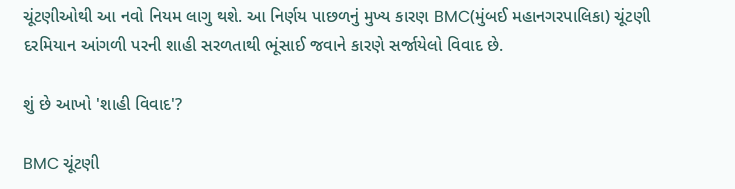ચૂંટણીઓથી આ નવો નિયમ લાગુ થશે. આ નિર્ણય પાછળનું મુખ્ય કારણ BMC(મુંબઈ મહાનગરપાલિકા) ચૂંટણી દરમિયાન આંગળી પરની શાહી સરળતાથી ભૂંસાઈ જવાને કારણે સર્જાયેલો વિવાદ છે.

શું છે આખો 'શાહી વિવાદ'?

BMC ચૂંટણી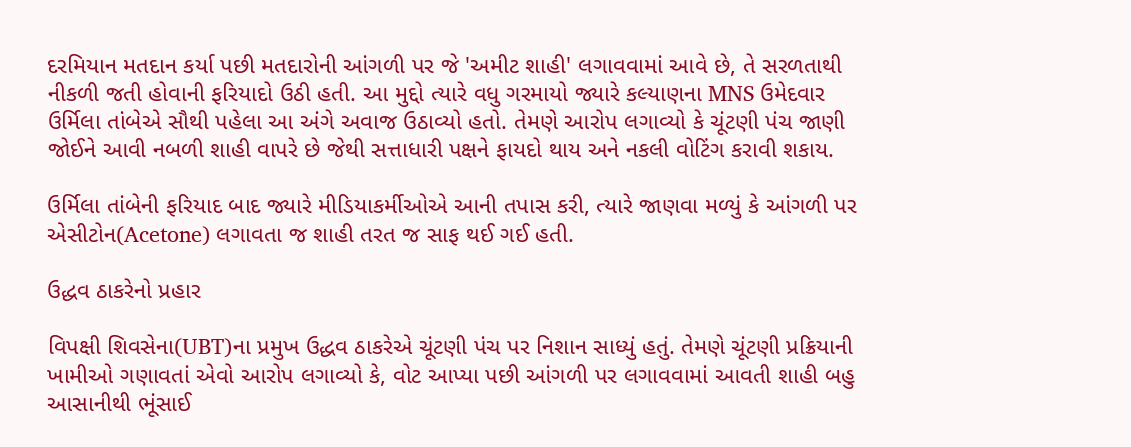દરમિયાન મતદાન કર્યા પછી મતદારોની આંગળી પર જે 'અમીટ શાહી' લગાવવામાં આવે છે, તે સરળતાથી નીકળી જતી હોવાની ફરિયાદો ઉઠી હતી. આ મુદ્દો ત્યારે વધુ ગરમાયો જ્યારે કલ્યાણના MNS ઉમેદવાર ઉર્મિલા તાંબેએ સૌથી પહેલા આ અંગે અવાજ ઉઠાવ્યો હતો. તેમણે આરોપ લગાવ્યો કે ચૂંટણી પંચ જાણી જોઈને આવી નબળી શાહી વાપરે છે જેથી સત્તાધારી પક્ષને ફાયદો થાય અને નકલી વોટિંગ કરાવી શકાય.

ઉર્મિલા તાંબેની ફરિયાદ બાદ જ્યારે મીડિયાકર્મીઓએ આની તપાસ કરી, ત્યારે જાણવા મળ્યું કે આંગળી પર એસીટોન(Acetone) લગાવતા જ શાહી તરત જ સાફ થઈ ગઈ હતી.

ઉદ્ધવ ઠાકરેનો પ્રહાર

વિપક્ષી શિવસેના(UBT)ના પ્રમુખ ઉદ્ધવ ઠાકરેએ ચૂંટણી પંચ પર નિશાન સાધ્યું હતું. તેમણે ચૂંટણી પ્રક્રિયાની ખામીઓ ગણાવતાં એવો આરોપ લગાવ્યો કે, વોટ આપ્યા પછી આંગળી પર લગાવવામાં આવતી શાહી બહુ આસાનીથી ભૂંસાઈ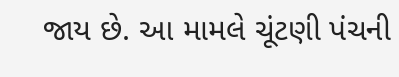જાય છે. આ મામલે ચૂંટણી પંચની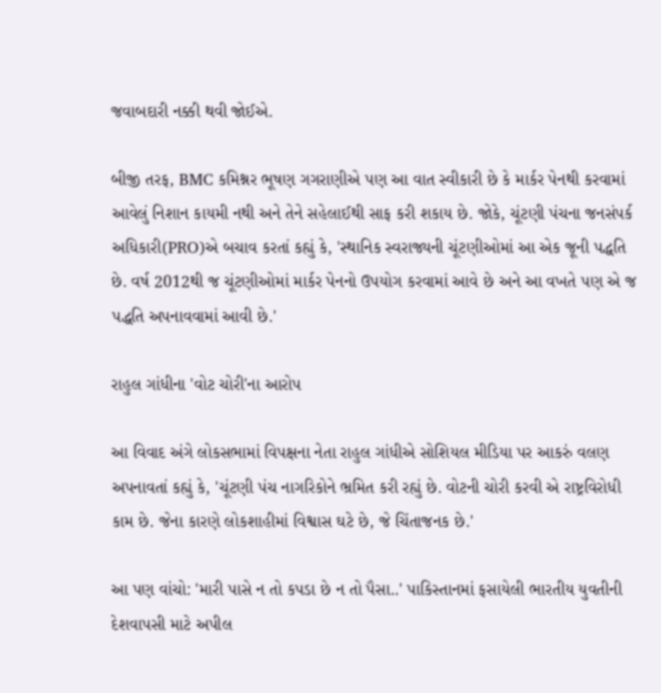જવાબદારી નક્કી થવી જોઈએ.

બીજી તરફ, BMC કમિશ્નર ભૂષણ ગગરાણીએ પણ આ વાત સ્વીકારી છે કે માર્કર પેનથી કરવામાં આવેલું નિશાન કાયમી નથી અને તેને સહેલાઈથી સાફ કરી શકાય છે. જોકે, ચૂંટણી પંચના જનસંપર્ક અધિકારી(PRO)એ બચાવ કરતાં કહ્યું કે, 'સ્થાનિક સ્વરાજ્યની ચૂંટણીઓમાં આ એક જૂની પદ્ધતિ છે. વર્ષ 2012થી જ ચૂંટણીઓમાં માર્કર પેનનો ઉપયોગ કરવામાં આવે છે અને આ વખતે પણ એ જ પદ્ધતિ અપનાવવામાં આવી છે.'

રાહુલ ગાંધીના 'વોટ ચોરી'ના આરોપ

આ વિવાદ અંગે લોકસભામાં વિપક્ષના નેતા રાહુલ ગાંધીએ સોશિયલ મીડિયા પર આકરું વલણ અપનાવતાં કહ્યું કે, 'ચૂંટણી પંચ નાગરિકોને ભ્રમિત કરી રહ્યું છે. વોટની ચોરી કરવી એ રાષ્ટ્રવિરોધી કામ છે. જેના કારણે લોકશાહીમાં વિશ્વાસ ઘટે છે, જે ચિંતાજનક છે.'

આ પણ વાંચો: 'મારી પાસે ન તો કપડા છે ન તો પૈસા..' પાકિસ્તાનમાં ફસાયેલી ભારતીય યુવતીની દેશવાપસી માટે અપીલ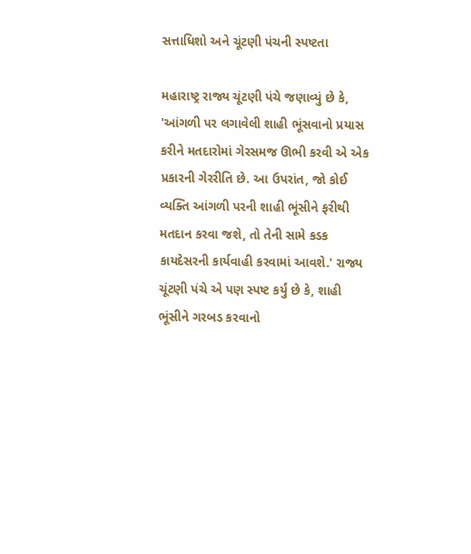સત્તાધિશો અને ચૂંટણી પંચની સ્પષ્ટતા

મહારાષ્ટ્ર રાજ્ય ચૂંટણી પંચે જણાવ્યું છે કે, 'આંગળી પર લગાવેલી શાહી ભૂંસવાનો પ્રયાસ કરીને મતદારોમાં ગેરસમજ ઊભી કરવી એ એક પ્રકારની ગેરરીતિ છે. આ ઉપરાંત, જો કોઈ વ્યક્તિ આંગળી પરની શાહી ભૂંસીને ફરીથી મતદાન કરવા જશે, તો તેની સામે કડક કાયદેસરની કાર્યવાહી કરવામાં આવશે.' રાજ્ય ચૂંટણી પંચે એ પણ સ્પષ્ટ કર્યું છે કે, શાહી ભૂંસીને ગરબડ કરવાનો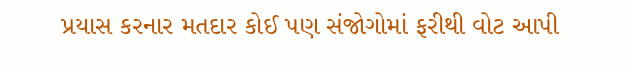પ્રયાસ કરનાર મતદાર કોઈ પણ સંજોગોમાં ફરીથી વોટ આપી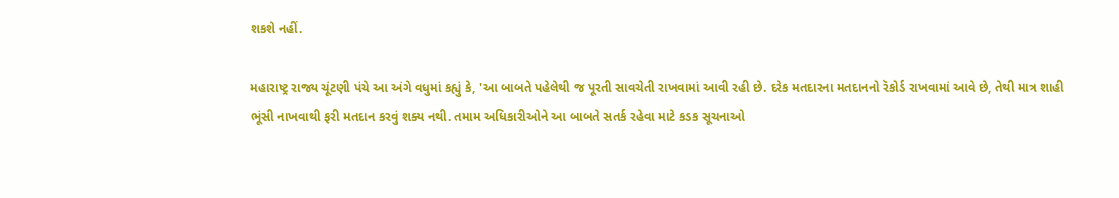શકશે નહીં.

મહારાષ્ટ્ર રાજ્ય ચૂંટણી પંચે આ અંગે વધુમાં કહ્યું કે, 'આ બાબતે પહેલેથી જ પૂરતી સાવચેતી રાખવામાં આવી રહી છે. દરેક મતદારના મતદાનનો રૅકોર્ડ રાખવામાં આવે છે, તેથી માત્ર શાહી ભૂંસી નાખવાથી ફરી મતદાન કરવું શક્ય નથી. તમામ અધિકારીઓને આ બાબતે સતર્ક રહેવા માટે કડક સૂચનાઓ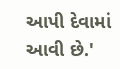આપી દેવામાં આવી છે.'